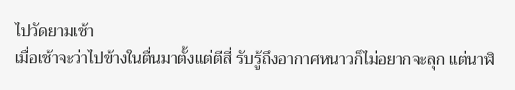ไปวัดยามเช้า
เมื่อเช้าจะว่าไปข้างในตื่นมาตั้งแต่ตีสี่ รับรู้ถึงอากาศหนาวก็ไม่อยากจะลุก แต่นาฬิ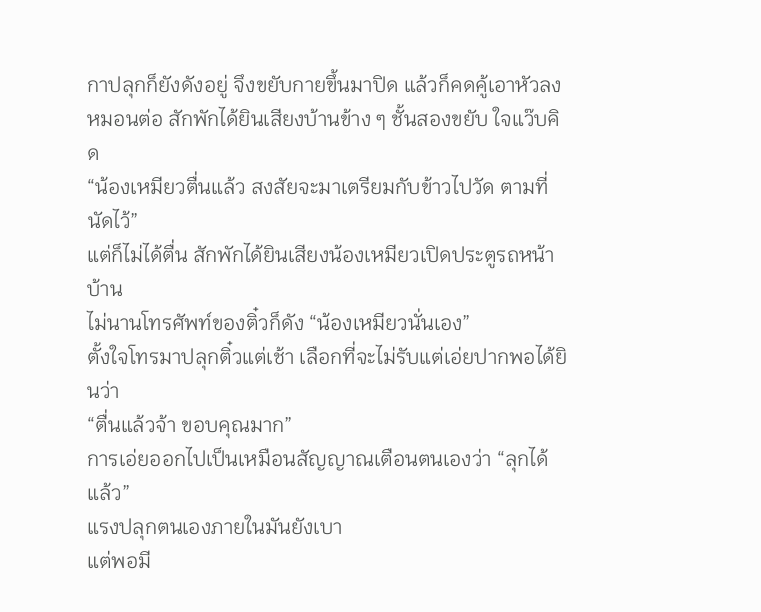กาปลุกก็ยังดังอยู่ จึงขยับกายขึ้นมาปิด แล้วก็คดคู้เอาหัวลงหมอนต่อ สักพักได้ยินเสียงบ้านข้าง ๆ ชั้นสองขยับ ใจแว๊บคิด
“น้องเหมียวตื่นแล้ว สงสัยจะมาเตรียมกับข้าวไปวัด ตามที่นัดไว้”
แต่ก็ไม่ได้ตื่น สักพักได้ยินเสียงน้องเหมียวเปิดประตูรถหน้าบ้าน
ไม่นานโทรศัพท์ของติ๋วก็ดัง “น้องเหมียวนั่นเอง”
ตั้งใจโทรมาปลุกติ๋วแต่เช้า เลือกที่จะไม่รับแต่เอ่ยปากพอได้ยินว่า
“ตื่นแล้วจ้า ขอบคุณมาก”
การเอ่ยออกไปเป็นเหมือนสัญญาณเตือนตนเองว่า “ลุกได้แล้ว”
แรงปลุกตนเองภายในมันยังเบา
แต่พอมี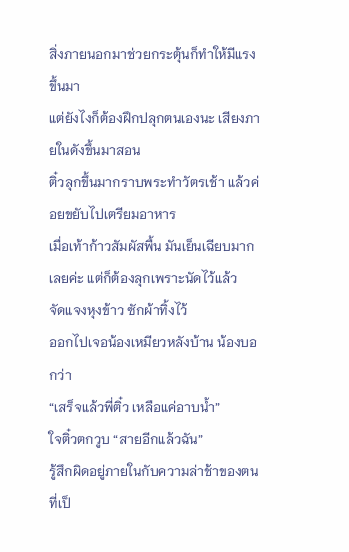สิ่งภายนอกมาช่วยกระตุ้นก็ทำให้มีแรงขึ้นมา
แต่ยังไงก็ต้องฝึกปลุกตนเองนะ เสียงภายในดังขึ้นมาสอน
ติ๋วลุกขึ้นมากราบพระทำวัตรเช้า แล้วค่อยขยับไปเตรียมอาหาร
เมื่อเท้าก้าวสัมผัสพื้น มันเย็นเฉียบมากเลยค่ะ แต่ก็ต้องลุกเพราะนัดไว้แล้ว
จัดแจงหุงข้าว ซักผ้าทิ้งไว้
ออกไปเจอน้องเหมียวหลังบ้าน น้องบอกว่า
“เสร็จแล้วพี่ติ๋ว เหลือแค่อาบน้ำ”
ใจติ๋วตกวูบ “สายอีกแล้วฉัน”
รู้สึกผิดอยู่ภายในกับความล่าช้าของตนที่เป็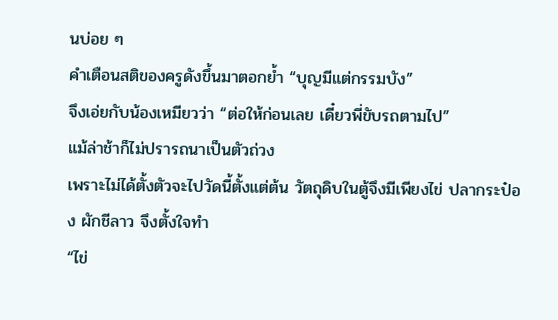นบ่อย ๆ
คำเตือนสติของครูดังขึ้นมาตอกย้ำ “บุญมีแต่กรรมบัง”
จึงเอ่ยกับน้องเหมียวว่า “ต่อให้ก่อนเลย เดี๋ยวพี่ขับรถตามไป”
แม้ล่าช้าก็ไม่ปรารถนาเป็นตัวถ่วง
เพราะไม่ได้ตั้งตัวจะไปวัดนี้ตั้งแต่ต้น วัตถุดิบในตู้จึงมีเพียงไข่ ปลากระป๋อง ผักชีลาว จึงตั้งใจทำ
“ไข่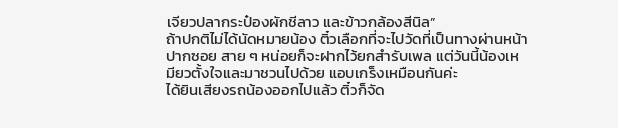เจียวปลากระป๋องผักชีลาว และข้าวกล้องสีนิล”
ถ้าปกติไม่ได้นัดหมายน้อง ติ๋วเลือกที่จะไปวัดที่เป็นทางผ่านหน้าปากซอย สาย ๆ หน่อยก็จะฝากไว้ยกสำรับเพล แต่วันนี้น้องเหมียวตั้งใจและมาชวนไปด้วย แอบเกร็งเหมือนกันค่ะ
ได้ยินเสียงรถน้องออกไปแล้ว ติ๋วก็จัด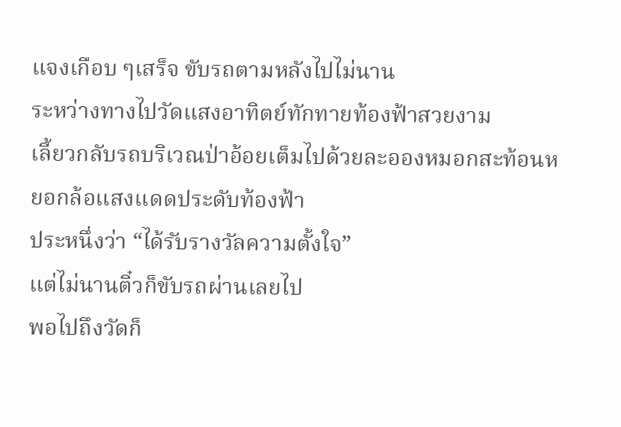แจงเกือบ ๆเสร็จ ขับรถตามหลังไปไม่นาน
ระหว่างทางไปวัดแสงอาทิตย์ทักทายท้องฟ้าสวยงาม
เลี้ยวกลับรถบริเวณป่าอ้อยเต็มไปด้วยละอองหมอกสะท้อนหยอกล้อแสงแดดประดับท้องฟ้า
ประหนึ่งว่า “ได้รับรางวัลความตั้งใจ”
แต่ไม่นานติ๋วก็ขับรถผ่านเลยไป
พอไปถึงวัดก็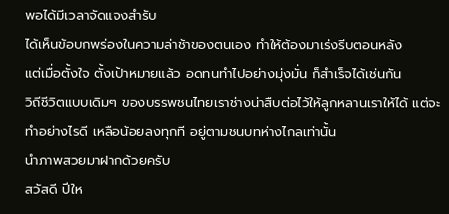พอได้มีเวลาจัดแจงสำรับ
ได้เห็นข้อบกพร่องในความล่าช้าของตนเอง ทำให้ต้องมาเร่งรีบตอนหลัง
แต่เมื่อตั้งใจ ตั้งเป้าหมายแล้ว อดทนทำไปอย่างมุ่งมั่น ก็สำเร็จได้เช่นกัน
วิถีชีวิตแบบเดิมๆ ของบรรพชนไทยเราช่างน่าสืบต่อไว้ให้ลูกหลานเราให้ได้ แต่จะทำอย่างไรดี เหลือน้อยลงทุกที อยู่ตามชนบทห่างไกลเท่านั้น
นำภาพสวยมาฝากด้วยครับ
สวัสดี ปีให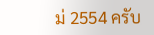ม่ 2554 ครับ